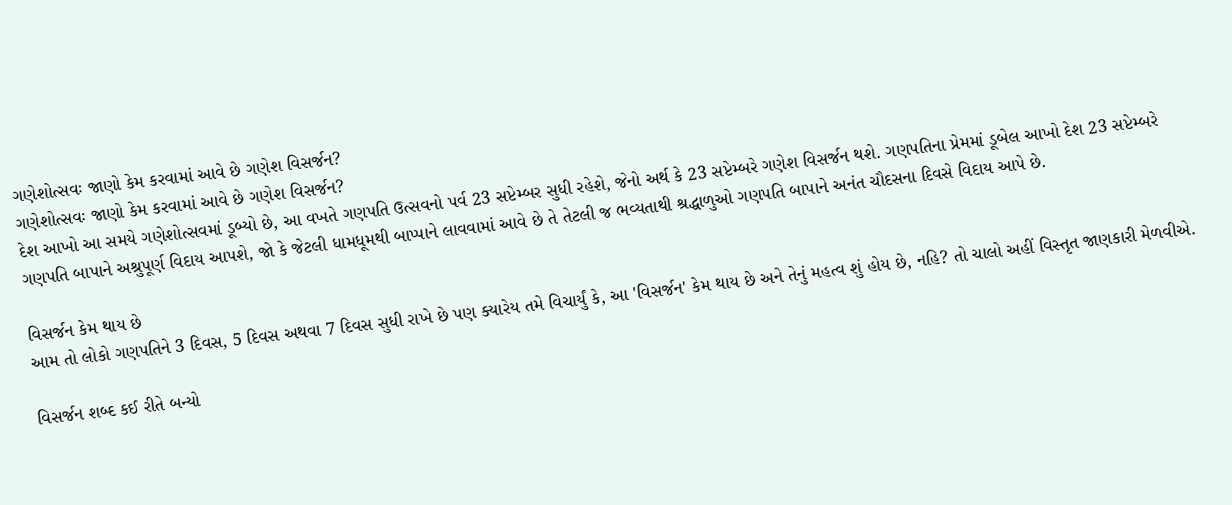ગણેશોત્સવઃ જાણો કેમ કરવામાં આવે છે ગણેશ વિસર્જન?
ગણેશોત્સવઃ જાણો કેમ કરવામાં આવે છે ગણેશ વિસર્જન?
દેશ આખો આ સમયે ગણેશોત્સવમાં ડૂબ્યો છે, આ વખતે ગણપતિ ઉત્સવનો પર્વ 23 સપ્ટેમ્બર સુધી રહેશે, જેનો અર્થ કે 23 સપ્ટેમ્બરે ગણેશ વિસર્જન થશે. ગણપતિના પ્રેમમાં ડૂબેલ આખો દેશ 23 સપ્ટેમ્બરે ગણપતિ બાપાને અશ્રુપૂર્ણ વિદાય આપશે, જો કે જેટલી ધામધૂમથી બાપ્પાને લાવવામાં આવે છે તે તેટલી જ ભવ્યતાથી શ્રદ્ધાળુઓ ગણપતિ બાપાને અનંત ચૌદસના દિવસે વિદાય આપે છે.

વિસર્જન કેમ થાય છે
આમ તો લોકો ગણપતિને 3 દિવસ, 5 દિવસ અથવા 7 દિવસ સુધી રાખે છે પણ ક્યારેય તમે વિચાર્યું કે, આ 'વિસર્જન' કેમ થાય છે અને તેનું મહત્વ શું હોય છે, નહિ? તો ચાલો અહીં વિસ્તૃત જાણકારી મેળવીએ.

વિસર્જન શબ્દ કઈ રીતે બન્યો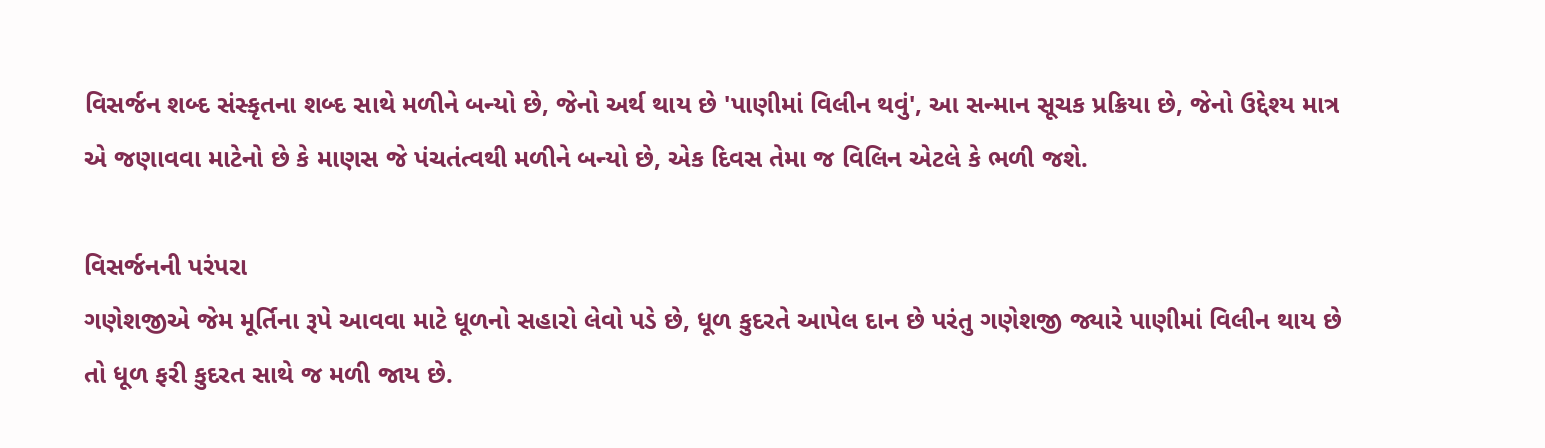વિસર્જન શબ્દ સંસ્કૃતના શબ્દ સાથે મળીને બન્યો છે, જેનો અર્થ થાય છે 'પાણીમાં વિલીન થવું', આ સન્માન સૂચક પ્રક્રિયા છે, જેનો ઉદ્દેશ્ય માત્ર એ જણાવવા માટેનો છે કે માણસ જે પંચતંત્વથી મળીને બન્યો છે, એક દિવસ તેમા જ વિલિન એટલે કે ભળી જશે.

વિસર્જનની પરંપરા
ગણેશજીએ જેમ મૂર્તિના રૂપે આવવા માટે ધૂળનો સહારો લેવો પડે છે, ધૂળ કુદરતે આપેલ દાન છે પરંતુ ગણેશજી જ્યારે પાણીમાં વિલીન થાય છે તો ધૂળ ફરી કુદરત સાથે જ મળી જાય છે.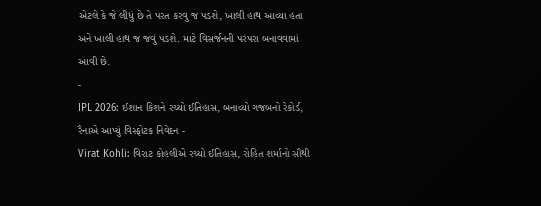એટલે કે જે લીધું છે તે પરત કરવુ જ પડશે, ખાલી હાથ આવ્યા હતા અને ખાલી હાથ જ જવું પડશે. માટે વિસર્જનની પરંપરા બનાવવામાં આવી છે.
-
IPL 2026: ઈશાન કિશને રચ્યો ઈતિહાસ, બનાવ્યો ગજબનો રેકોર્ડ, રૈનાએ આપ્યું વિસ્ફોટક નિવેદન -
Virat Kohli: વિરાટ કોહલીએ રચ્યો ઈતિહાસ, રોહિત શર્માનો સૌથી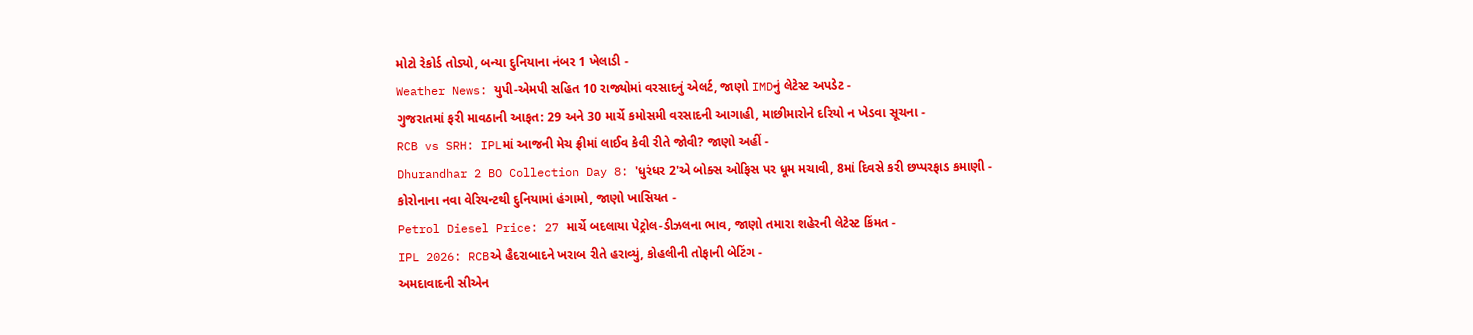મોટો રેકોર્ડ તોડ્યો, બન્યા દુનિયાના નંબર 1 ખેલાડી -
Weather News: યુપી-એમપી સહિત 10 રાજ્યોમાં વરસાદનું એલર્ટ, જાણો IMDનું લેટેસ્ટ અપડેટ -
ગુજરાતમાં ફરી માવઠાની આફત: 29 અને 30 માર્ચે કમોસમી વરસાદની આગાહી, માછીમારોને દરિયો ન ખેડવા સૂચના -
RCB vs SRH: IPLમાં આજની મેચ ફ્રીમાં લાઈવ કેવી રીતે જોવી? જાણો અહીં -
Dhurandhar 2 BO Collection Day 8: 'ધુરંધર 2'એ બોક્સ ઓફિસ પર ધૂમ મચાવી, 8માં દિવસે કરી છપ્પરફાડ કમાણી -
કોરોનાના નવા વેરિયન્ટથી દુનિયામાં હંગામો, જાણો ખાસિયત -
Petrol Diesel Price: 27 માર્ચે બદલાયા પેટ્રોલ-ડીઝલના ભાવ, જાણો તમારા શહેરની લેટેસ્ટ કિંમત -
IPL 2026: RCBએ હૈદરાબાદને ખરાબ રીતે હરાવ્યું, કોહલીની તોફાની બેટિંગ -
અમદાવાદની સીએન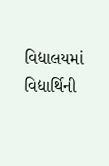વિદ્યાલયમાં વિદ્યાર્થિની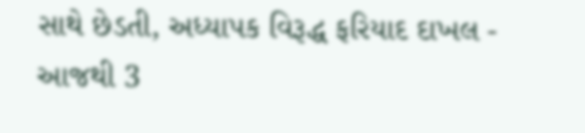સાથે છેડતી, અધ્યાપક વિરૂદ્ધ ફરિયાદ દાખલ -
આજથી 3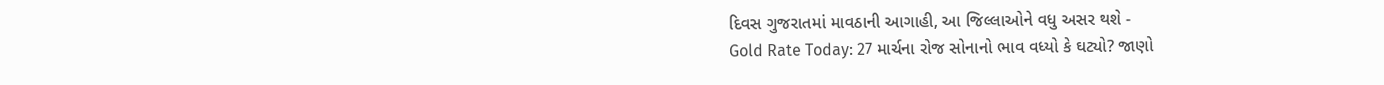દિવસ ગુજરાતમાં માવઠાની આગાહી, આ જિલ્લાઓને વધુ અસર થશે -
Gold Rate Today: 27 માર્ચના રોજ સોનાનો ભાવ વધ્યો કે ઘટ્યો? જાણો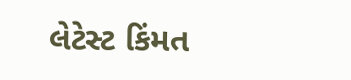લેટેસ્ટ કિંમત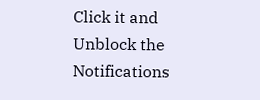Click it and Unblock the Notifications